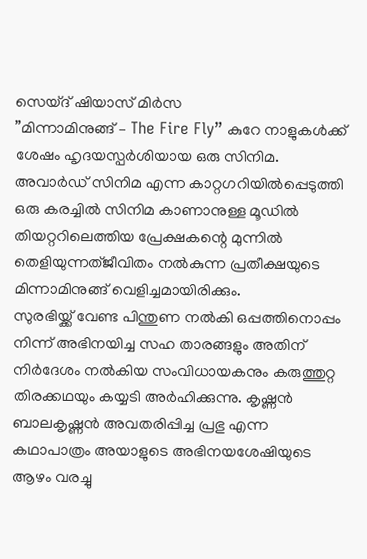സെയ്ദ് ഷിയാസ് മിർസ
”മിന്നാമിനുങ്ങ് – The Fire Fly” കുറേ നാളുകൾക്ക് ശേഷം ഹൃദയസ്പർശിയായ ഒരു സിനിമ. അവാർഡ് സിനിമ എന്ന കാറ്റഗറിയിൽപ്പെടുത്തി ഒരു കരച്ചിൽ സിനിമ കാണാനുള്ള മൂഡിൽ തിയറ്ററിലെത്തിയ പ്രേക്ഷകന്റെ മുന്നിൽ തെളിയുന്നത്ജീവിതം നൽകുന്ന പ്രതീക്ഷയുടെ മിന്നാമിനുങ്ങ് വെളിച്ചമായിരിക്കും.
സുരഭിയ്ക്ക് വേണ്ട പിന്തുണ നൽകി ഒപ്പത്തിനൊപ്പം നിന്ന് അഭിനയിച്ച സഹ താരങ്ങളും അതിന് നിർദേശം നൽകിയ സംവിധായകനും കരുത്തുറ്റ തിരക്കഥയും കയ്യടി അർഹിക്കുന്നു. കൃഷ്ണൻ ബാലകൃഷ്ണൻ അവതരിപ്പിച്ച പ്രഭു എന്ന കഥാപാത്രം അയാളുടെ അഭിനയശേഷിയുടെ ആഴം വരച്ചു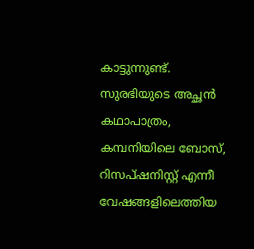കാട്ടുന്നുണ്ട്. സുരഭിയുടെ അച്ഛൻ കഥാപാത്രം, കമ്പനിയിലെ ബോസ്, റിസപ്ഷനിസ്റ്റ് എന്നീ വേഷങ്ങളിലെത്തിയ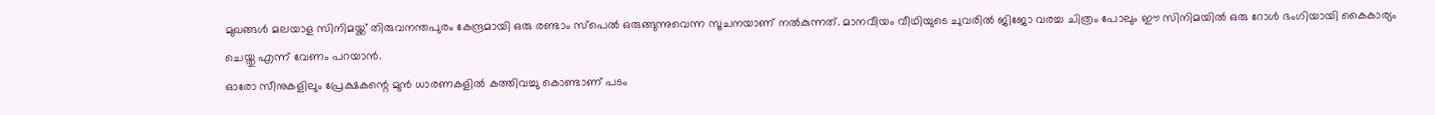മുഖങ്ങൾ മലയാള സിനിമയ്ക്ക് തിരുവനന്തപുരം കേന്ദ്രമായി ഒരു രണ്ടാം സ്പെൽ ഒരുങ്ങുന്നുവെന്ന സൂചനയാണ് നൽകുന്നത്. മാനവീയം വീഥിയുടെ ചുവരിൽ ജിജോ വരച്ച ചിത്രം പോലും ഈ സിനിമയിൽ ഒരു റോൾ ഭംഗിയായി കൈകാര്യം ചെയ്തു എന്ന് വേണം പറയാൻ.
ഓരോ സീനുകളിലും പ്രേക്ഷകന്റെ മുൻ ധാരണകളിൽ കത്തിവച്ചു കൊണ്ടാണ് പടം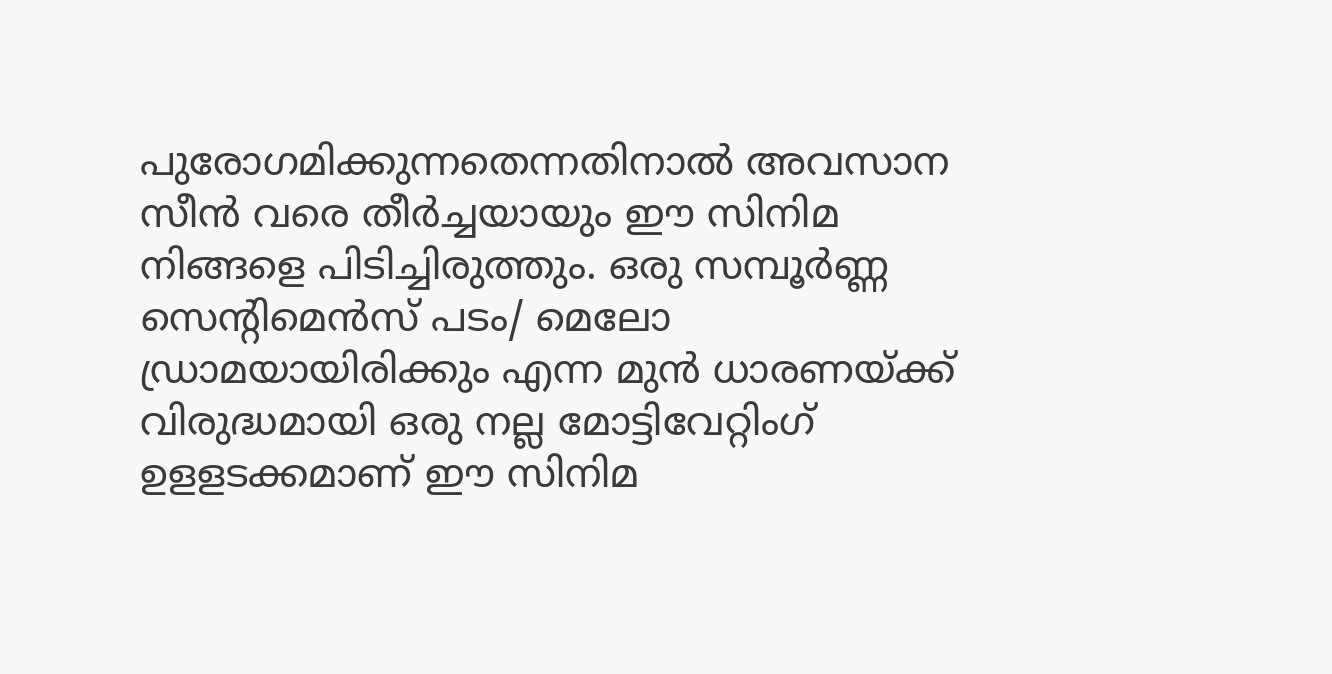പുരോഗമിക്കുന്നതെന്നതിനാൽ അവസാന സീൻ വരെ തീർച്ചയായും ഈ സിനിമ നിങ്ങളെ പിടിച്ചിരുത്തും. ഒരു സമ്പൂർണ്ണ സെന്റിമെൻസ് പടം/ മെലോ ഡ്രാമയായിരിക്കും എന്ന മുൻ ധാരണയ്ക്ക് വിരുദ്ധമായി ഒരു നല്ല മോട്ടിവേറ്റിംഗ് ഉളളടക്കമാണ് ഈ സിനിമ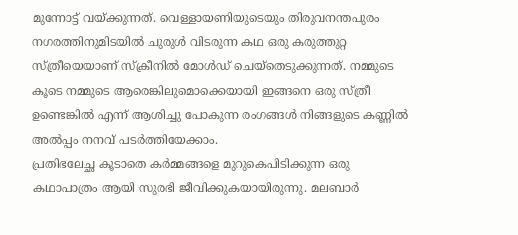മുന്നോട്ട് വയ്ക്കുന്നത്. വെള്ളായണിയുടെയും തിരുവനന്തപുരം നഗരത്തിനുമിടയിൽ ചുരുൾ വിടരുന്ന കഥ ഒരു കരുത്തുറ്റ സ്ത്രീയെയാണ് സ്ക്രീനിൽ മോൾഡ് ചെയ്തെടുക്കുന്നത്. നമ്മുടെ കൂടെ നമ്മുടെ ആരെങ്കിലുമൊക്കെയായി ഇങ്ങനെ ഒരു സ്ത്രീ ഉണ്ടെങ്കിൽ എന്ന് ആശിച്ചു പോകുന്ന രംഗങ്ങൾ നിങ്ങളുടെ കണ്ണിൽ അൽപ്പം നനവ് പടർത്തിയേക്കാം.
പ്രതിഭലേച്ഛ കൂടാതെ കർമ്മങ്ങളെ മുറുകെപിടിക്കുന്ന ഒരു കഥാപാത്രം ആയി സുരഭി ജീവിക്കുകയായിരുന്നു. മലബാർ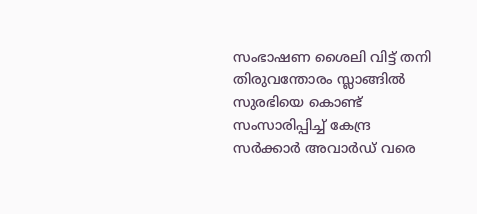സംഭാഷണ ശൈലി വിട്ട് തനി തിരുവന്തോരം സ്ലാങ്ങിൽ സുരഭിയെ കൊണ്ട് സംസാരിപ്പിച്ച് കേന്ദ്ര സർക്കാർ അവാർഡ് വരെ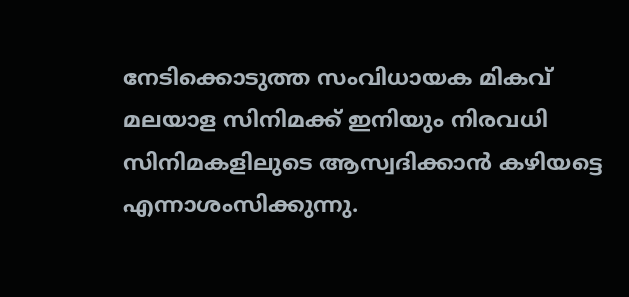നേടിക്കൊടുത്ത സംവിധായക മികവ് മലയാള സിനിമക്ക് ഇനിയും നിരവധി സിനിമകളിലുടെ ആസ്വദിക്കാൻ കഴിയട്ടെ എന്നാശംസിക്കുന്നു.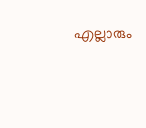എല്ലാരും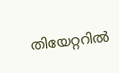തിയേറ്ററിൽ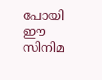പോയി ഈ സിനിമ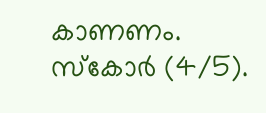കാണണം. സ്കോർ (4/5).